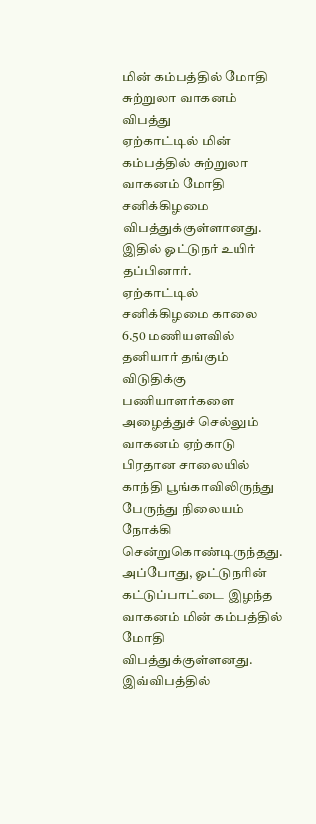மின் கம்பத்தில் மோதி சுற்றுலா வாகனம் விபத்து
ஏற்காட்டில் மின் கம்பத்தில் சுற்றுலா வாகனம் மோதி சனிக்கிழமை விபத்துக்குள்ளானது. இதில் ஓட்டுநர் உயிர் தப்பினார்.
ஏற்காட்டில் சனிக்கிழமை காலை 6.50 மணியளவில் தனியார் தங்கும் விடுதிக்கு பணியாளர்களை அழைத்துச் செல்லும் வாகனம் ஏற்காடு பிரதான சாலையில் காந்தி பூங்காவிலிருந்து பேருந்து நிலையம் நோக்கி சென்றுகொண்டிருந்தது.
அப்போது, ஓட்டுநரின் கட்டுப்பாட்டை இழந்த வாகனம் மின் கம்பத்தில் மோதி விபத்துக்குள்ளனது. இவ்விபத்தில்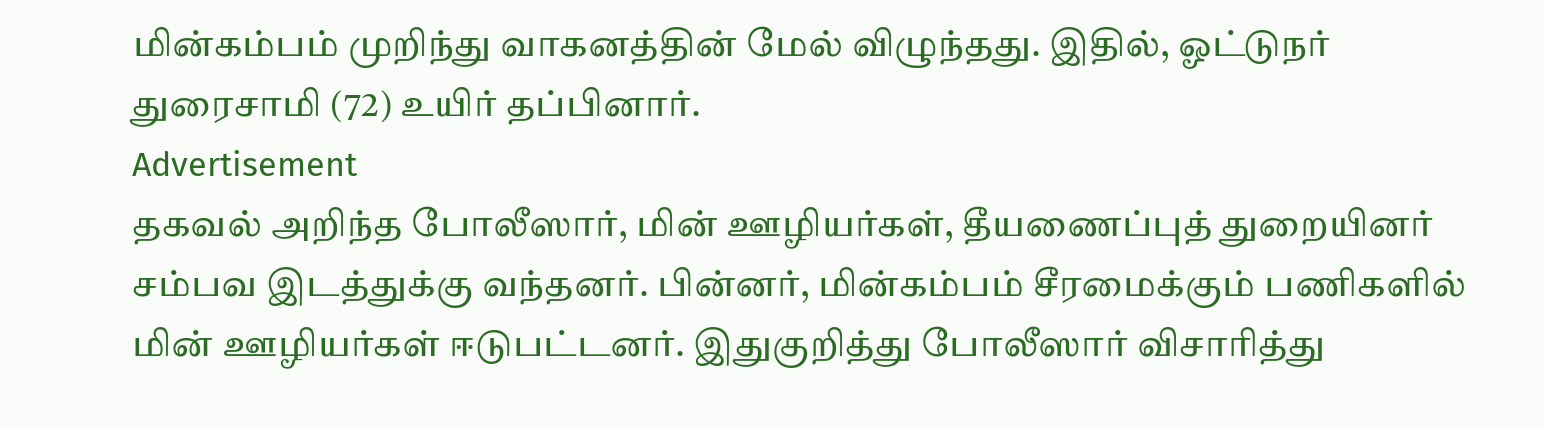மின்கம்பம் முறிந்து வாகனத்தின் மேல் விழுந்தது. இதில், ஓட்டுநர் துரைசாமி (72) உயிர் தப்பினார்.
Advertisement
தகவல் அறிந்த போலீஸார், மின் ஊழியர்கள், தீயணைப்புத் துறையினர் சம்பவ இடத்துக்கு வந்தனர். பின்னர், மின்கம்பம் சீரமைக்கும் பணிகளில் மின் ஊழியர்கள் ஈடுபட்டனர். இதுகுறித்து போலீஸார் விசாரித்து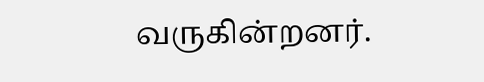வருகின்றனர்.